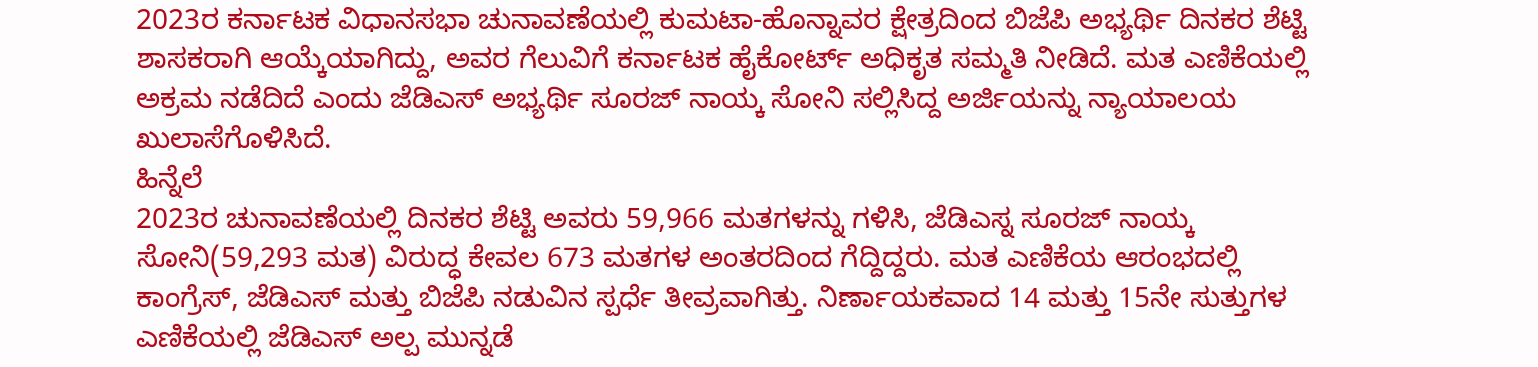2023ರ ಕರ್ನಾಟಕ ವಿಧಾನಸಭಾ ಚುನಾವಣೆಯಲ್ಲಿ ಕುಮಟಾ-ಹೊನ್ನಾವರ ಕ್ಷೇತ್ರದಿಂದ ಬಿಜೆಪಿ ಅಭ್ಯರ್ಥಿ ದಿನಕರ ಶೆಟ್ಟಿ ಶಾಸಕರಾಗಿ ಆಯ್ಕೆಯಾಗಿದ್ದು, ಅವರ ಗೆಲುವಿಗೆ ಕರ್ನಾಟಕ ಹೈಕೋರ್ಟ್ ಅಧಿಕೃತ ಸಮ್ಮತಿ ನೀಡಿದೆ. ಮತ ಎಣಿಕೆಯಲ್ಲಿ ಅಕ್ರಮ ನಡೆದಿದೆ ಎಂದು ಜೆಡಿಎಸ್ ಅಭ್ಯರ್ಥಿ ಸೂರಜ್ ನಾಯ್ಕ ಸೋನಿ ಸಲ್ಲಿಸಿದ್ದ ಅರ್ಜಿಯನ್ನು ನ್ಯಾಯಾಲಯ ಖುಲಾಸೆಗೊಳಿಸಿದೆ.
ಹಿನ್ನೆಲೆ
2023ರ ಚುನಾವಣೆಯಲ್ಲಿ ದಿನಕರ ಶೆಟ್ಟಿ ಅವರು 59,966 ಮತಗಳನ್ನು ಗಳಿಸಿ, ಜೆಡಿಎಸ್ನ ಸೂರಜ್ ನಾಯ್ಕ ಸೋನಿ(59,293 ಮತ) ವಿರುದ್ಧ ಕೇವಲ 673 ಮತಗಳ ಅಂತರದಿಂದ ಗೆದ್ದಿದ್ದರು. ಮತ ಎಣಿಕೆಯ ಆರಂಭದಲ್ಲಿ ಕಾಂಗ್ರೆಸ್, ಜೆಡಿಎಸ್ ಮತ್ತು ಬಿಜೆಪಿ ನಡುವಿನ ಸ್ಪರ್ಧೆ ತೀವ್ರವಾಗಿತ್ತು. ನಿರ್ಣಾಯಕವಾದ 14 ಮತ್ತು 15ನೇ ಸುತ್ತುಗಳ ಎಣಿಕೆಯಲ್ಲಿ ಜೆಡಿಎಸ್ ಅಲ್ಪ ಮುನ್ನಡೆ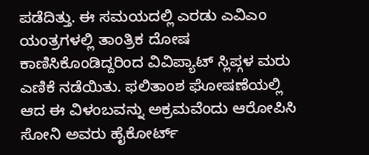ಪಡೆದಿತ್ತು. ಈ ಸಮಯದಲ್ಲಿ ಎರಡು ಎವಿಎಂ ಯಂತ್ರಗಳಲ್ಲಿ ತಾಂತ್ರಿಕ ದೋಷ ಕಾಣಿಸಿಕೊಂಡಿದ್ದರಿಂದ ವಿವಿಪ್ಯಾಟ್ ಸ್ಲಿಪ್ಗಳ ಮರು ಎಣಿಕೆ ನಡೆಯಿತು. ಫಲಿತಾಂಶ ಘೋಷಣೆಯಲ್ಲಿ ಆದ ಈ ವಿಳಂಬವನ್ನು ಅಕ್ರಮವೆಂದು ಆರೋಪಿಸಿ ಸೋನಿ ಅವರು ಹೈಕೋರ್ಟ್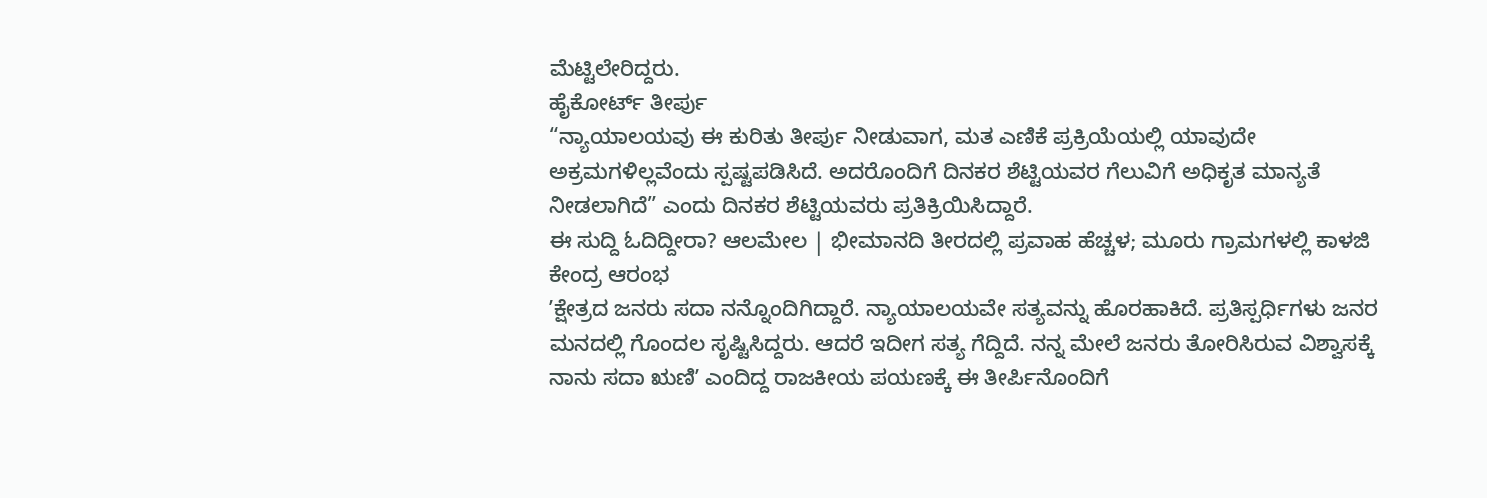ಮೆಟ್ಟಿಲೇರಿದ್ದರು.
ಹೈಕೋರ್ಟ್ ತೀರ್ಪು
“ನ್ಯಾಯಾಲಯವು ಈ ಕುರಿತು ತೀರ್ಪು ನೀಡುವಾಗ, ಮತ ಎಣಿಕೆ ಪ್ರಕ್ರಿಯೆಯಲ್ಲಿ ಯಾವುದೇ ಅಕ್ರಮಗಳಿಲ್ಲವೆಂದು ಸ್ಪಷ್ಟಪಡಿಸಿದೆ. ಅದರೊಂದಿಗೆ ದಿನಕರ ಶೆಟ್ಟಿಯವರ ಗೆಲುವಿಗೆ ಅಧಿಕೃತ ಮಾನ್ಯತೆ ನೀಡಲಾಗಿದೆ” ಎಂದು ದಿನಕರ ಶೆಟ್ಟಿಯವರು ಪ್ರತಿಕ್ರಿಯಿಸಿದ್ದಾರೆ.
ಈ ಸುದ್ದಿ ಓದಿದ್ದೀರಾ? ಆಲಮೇಲ | ಭೀಮಾನದಿ ತೀರದಲ್ಲಿ ಪ್ರವಾಹ ಹೆಚ್ಚಳ; ಮೂರು ಗ್ರಾಮಗಳಲ್ಲಿ ಕಾಳಜಿ ಕೇಂದ್ರ ಆರಂಭ
ʼಕ್ಷೇತ್ರದ ಜನರು ಸದಾ ನನ್ನೊಂದಿಗಿದ್ದಾರೆ. ನ್ಯಾಯಾಲಯವೇ ಸತ್ಯವನ್ನು ಹೊರಹಾಕಿದೆ. ಪ್ರತಿಸ್ಪರ್ಧಿಗಳು ಜನರ ಮನದಲ್ಲಿ ಗೊಂದಲ ಸೃಷ್ಟಿಸಿದ್ದರು. ಆದರೆ ಇದೀಗ ಸತ್ಯ ಗೆದ್ದಿದೆ. ನನ್ನ ಮೇಲೆ ಜನರು ತೋರಿಸಿರುವ ವಿಶ್ವಾಸಕ್ಕೆ ನಾನು ಸದಾ ಋಣಿʼ ಎಂದಿದ್ದ ರಾಜಕೀಯ ಪಯಣಕ್ಕೆ ಈ ತೀರ್ಪಿನೊಂದಿಗೆ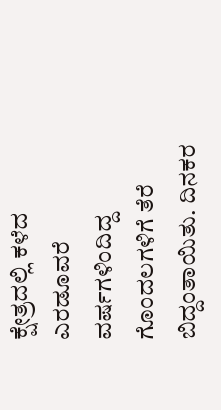ಕ್ಷೇತ್ರದಲ್ಲಿ ಕಳೆದ ಎರಡೂವರೆ ವರ್ಷಗಳಿಂದಿದ್ದ ಗೊಂದಲಗಳಿಗೆ ತೆರೆ ಬಿದ್ದಂತಾಯಿತು. ದಿನಕರ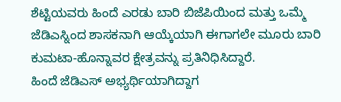ಶೆಟ್ಟಿಯವರು ಹಿಂದೆ ಎರಡು ಬಾರಿ ಬಿಜೆಪಿಯಿಂದ ಮತ್ತು ಒಮ್ಮೆ ಜೆಡಿಎಸ್ನಿಂದ ಶಾಸಕನಾಗಿ ಆಯ್ಕೆಯಾಗಿ ಈಗಾಗಲೇ ಮೂರು ಬಾರಿ ಕುಮಟಾ-ಹೊನ್ನಾವರ ಕ್ಷೇತ್ರವನ್ನು ಪ್ರತಿನಿಧಿಸಿದ್ದಾರೆ.
ಹಿಂದೆ ಜೆಡಿಎಸ್ ಅಭ್ಯರ್ಥಿಯಾಗಿದ್ದಾಗ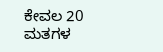ಕೇವಲ 20 ಮತಗಳ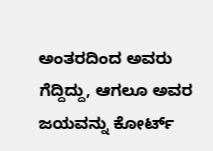ಅಂತರದಿಂದ ಅವರು ಗೆದ್ದಿದ್ದು, ಆಗಲೂ ಅವರ ಜಯವನ್ನು ಕೋರ್ಟ್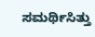ಸಮರ್ಥಿಸಿತ್ತು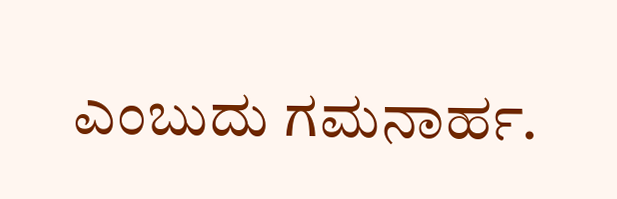ಎಂಬುದು ಗಮನಾರ್ಹ.